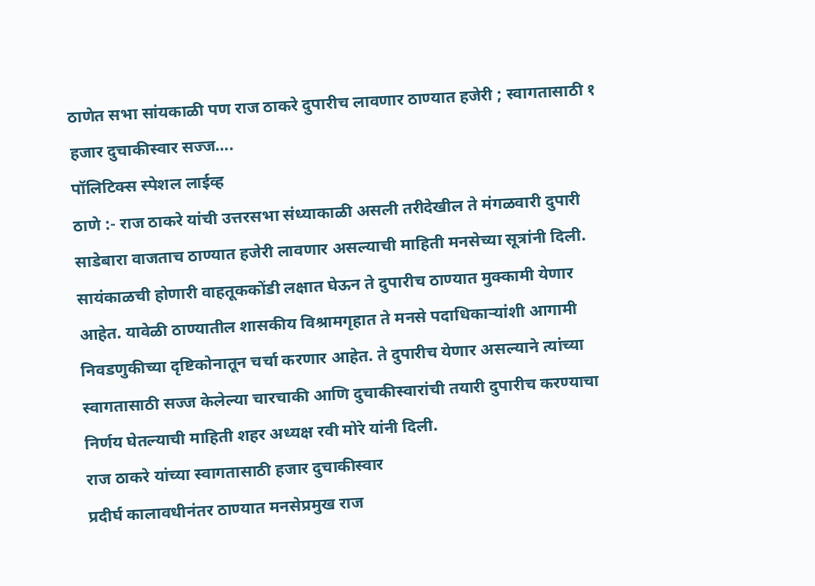ठाणेत सभा सांयकाळी पण राज ठाकरे दुपारीच लावणार ठाण्यात हजेरी ; स्वागतासाठी १ हजार दुचाकीस्वार सज्ज….
पॉलिटिक्स स्पेशल लाईव्ह
ठाणे :- राज ठाकरे यांची उत्तरसभा संध्याकाळी असली तरीदेखील ते मंगळवारी दुपारी साडेबारा वाजताच ठाण्यात हजेरी लावणार असल्याची माहिती मनसेच्या सूत्रांनी दिली.
सायंकाळची होणारी वाहतूककोंडी लक्षात घेऊन ते दुपारीच ठाण्यात मुक्कामी येणार आहेत. यावेळी ठाण्यातील शासकीय विश्रामगृहात ते मनसे पदाधिकाऱ्यांशी आगामी निवडणुकीच्या दृष्टिकोनातून चर्चा करणार आहेत. ते दुपारीच येणार असल्याने त्यांच्या स्वागतासाठी सज्ज केलेल्या चारचाकी आणि दुचाकीस्वारांची तयारी दुपारीच करण्याचा निर्णय घेतल्याची माहिती शहर अध्यक्ष रवी मोरे यांनी दिली.
राज ठाकरे यांच्या स्वागतासाठी हजार दुचाकीस्वार
प्रदीर्घ कालावधीनंतर ठाण्यात मनसेप्रमुख राज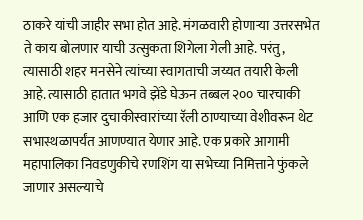ठाकरे यांची जाहीर सभा होत आहे. मंगळवारी होणाऱ्या उत्तरसभेत ते काय बोलणार याची उत्सुकता शिगेला गेली आहे. परंतु, त्यासाठी शहर मनसेने त्यांच्या स्वागताची जय्यत तयारी केली आहे. त्यासाठी हातात भगवे झेंडे घेऊन तब्बल २०० चारचाकी आणि एक हजार दुचाकीस्वारांच्या रॅली ठाण्याच्या वेशीवरून थेट सभास्थळापर्यंत आणण्यात येणार आहे. एक प्रकारे आगामी महापालिका निवडणुकीचे रणशिंग या सभेच्या निमित्ताने फुंकले जाणार असल्याचे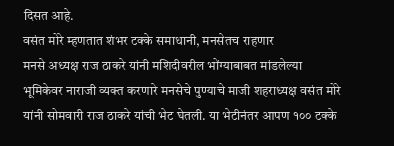दिसत आहे.
वसंत मोरे म्हणतात शंभर टक्के समाधानी, मनसेतच राहणार
मनसे अध्यक्ष राज ठाकरे यांनी मशिदीवरील भोंग्याबाबत मांडलेल्या भूमिकेवर नाराजी व्यक्त करणारे मनसेचे पुण्याचे माजी शहराध्यक्ष वसंत मोरे यांनी सोमवारी राज ठाकरे यांची भेट घेतली. या भेटीनंतर आपण १०० टक्के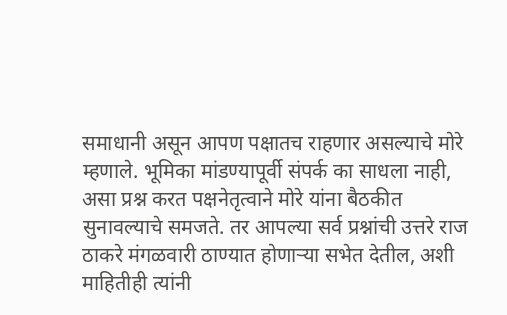समाधानी असून आपण पक्षातच राहणार असल्याचे मोरे म्हणाले. भूमिका मांडण्यापूर्वी संपर्क का साधला नाही, असा प्रश्न करत पक्षनेतृत्वाने मोरे यांना बैठकीत सुनावल्याचे समजते. तर आपल्या सर्व प्रश्नांची उत्तरे राज ठाकरे मंगळवारी ठाण्यात होणाऱ्या सभेत देतील, अशी माहितीही त्यांनी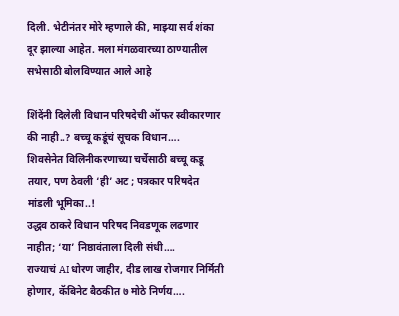दिली. भेटीनंतर मोरे म्हणाले की, माझ्या सर्व शंका दूर झाल्या आहेत. मला मंगळवारच्या ठाण्यातील सभेसाठी बोलविण्यात आले आहे

शिंदेंनी दिलेली विधान परिषदेची ऑफर स्वीकारणार की नाही..? बच्चू कडूंचं सूचक विधान….
शिवसेनेत विलिनीकरणाच्या चर्चेसाठी बच्चू कडू तयार, पण ठेवली ‘ही’ अट ; पत्रकार परिषदेत मांडली भूमिका..!
उद्धव ठाकरे विधान परिषद निवडणूक लढणार नाहीत; ‘या’ निष्ठावंताला दिली संधी….
राज्याचं AI धोरण जाहीर, दीड लाख रोजगार निर्मिती होणार, कॅबिनेट बैठकीत ७ मोठे निर्णय….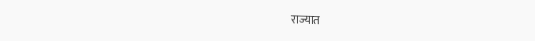राज्यात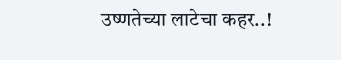उष्णतेच्या लाटेचा कहर..!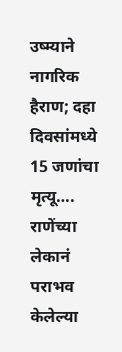उष्म्याने नागरिक हैराण; दहा दिवसांमध्ये 15 जणांचा मृत्यू….
राणेंच्या लेकानं पराभव केलेल्या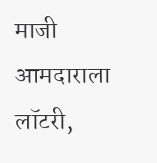माजी आमदाराला लॉटरी,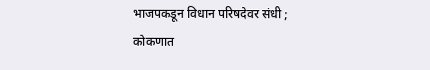भाजपकडून विधान परिषदेवर संधी ; कोकणात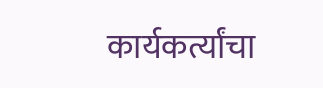कार्यकर्त्यांचा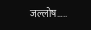जल्लोष…..